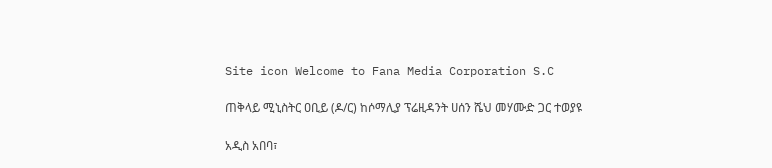Site icon Welcome to Fana Media Corporation S.C

ጠቅላይ ሚኒስትር ዐቢይ (ዶ/ር) ከሶማሊያ ፕሬዚዳንት ሀሰን ሼህ መሃሙድ ጋር ተወያዩ

አዲስ አበባ፣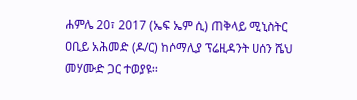ሐምሌ 20፣ 2017 (ኤፍ ኤም ሲ) ጠቅላይ ሚኒስትር ዐቢይ አሕመድ (ዶ/ር) ከሶማሊያ ፕሬዚዳንት ሀሰን ሼህ መሃሙድ ጋር ተወያዩ፡፡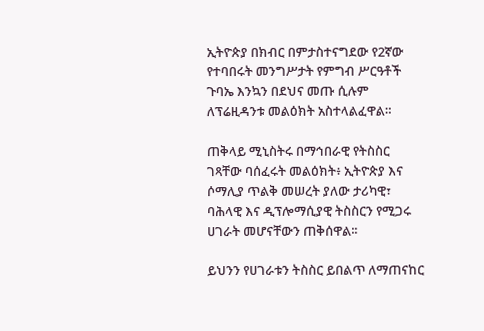ኢትዮጵያ በክብር በምታስተናግደው የ2ኛው የተባበሩት መንግሥታት የምግብ ሥርዓቶች ጉባኤ እንኳን በደህና መጡ ሲሉም ለፕሬዚዳንቱ መልዕክት አስተላልፈዋል።

ጠቅላይ ሚኒስትሩ በማኅበራዊ የትስስር ገጻቸው ባሰፈሩት መልዕክት፥ ኢትዮጵያ እና ሶማሊያ ጥልቅ መሠረት ያለው ታሪካዊ፣ ባሕላዊ እና ዲፕሎማሲያዊ ትስስርን የሚጋሩ ሀገራት መሆናቸውን ጠቅሰዋል፡፡

ይህንን የሀገራቱን ትስስር ይበልጥ ለማጠናከር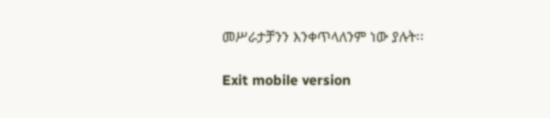መሥራታቻንን እንቀጥላለንም ነው ያሉት፡፡

Exit mobile version